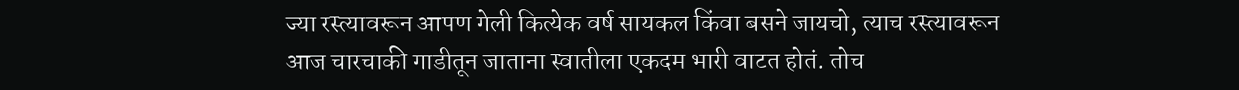ज्या रस्त्यावरून आपण गेली कित्येक वर्ष सायकल किंवा बसने जायचो, त्याच रस्त्यावरून आज चारचाकी गाडीतून जाताना स्वातीला एकदम भारी वाटत होतं. तोच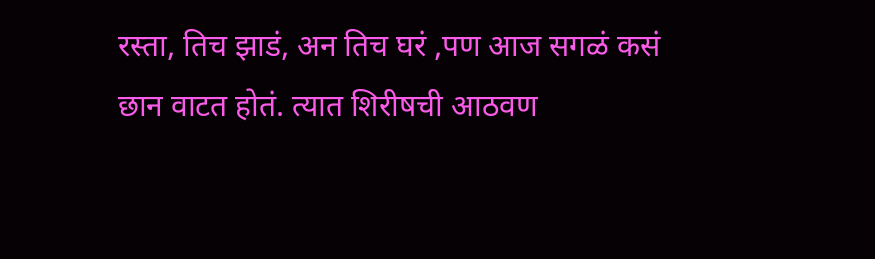रस्ता, तिच झाडं, अन तिच घरं ,पण आज सगळं कसं छान वाटत होतं. त्यात शिरीषची आठवण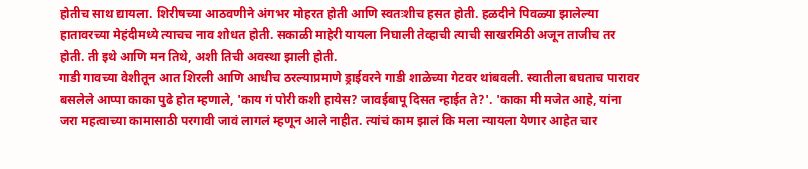होतीच साथ द्यायला. शिरीषच्या आठवणीने अंगभर मोहरत होती आणि स्वतःशीच हसत होती. हळदीने पिवळ्या झालेल्या हातावरच्या मेहंदीमध्ये त्याचच नाव शोधत होती. सकाळी माहेरी यायला निघाली तेव्हाची त्याची साखरमिठी अजून ताजीच तर होती. ती इथे आणि मन तिथे, अशी तिची अवस्था झाली होती.
गाडी गावच्या वेशीतून आत शिरली आणि आधीच ठरल्याप्रमाणे ड्राईवरने गाडी शाळेच्या गेटवर थांबवली. स्वातीला बघताच पारावर बसलेले आप्पा काका पुढे होत म्हणाले, 'काय गं पोरी कशी हायेस? जावईबापू दिसत न्हाईत ते?'. 'काका मी मजेत आहे, यांना जरा महत्वाच्या कामासाठी परगावी जावं लागलं म्हणून आले नाहीत. त्यांचं काम झालं कि मला न्यायला येणार आहेत चार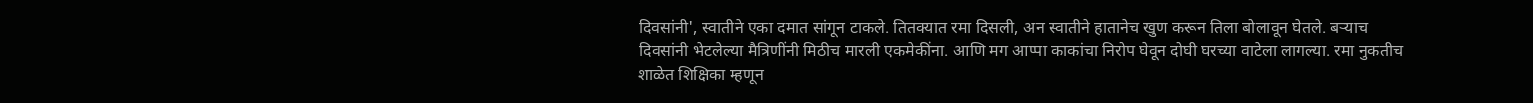दिवसांनी', स्वातीने एका दमात सांगून टाकले. तितक्यात रमा दिसली, अन स्वातीने हातानेच खुण करून तिला बोलावून घेतले. बऱ्याच दिवसांनी भेटलेल्या मैत्रिणींनी मिठीच मारली एकमेकींना. आणि मग आप्पा काकांचा निरोप घेवून दोघी घरच्या वाटेला लागल्या. रमा नुकतीच शाळेत शिक्षिका म्हणून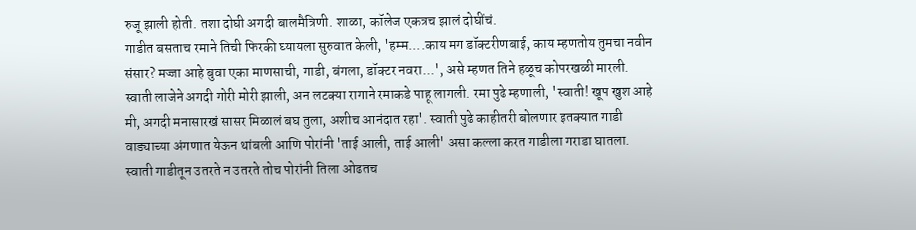रुजू झाली होती. तशा दोघी अगदी बालमैत्रिणी. शाळा, कॉलेज एकत्रच झालं दोघींचं.
गाडीत बसताच रमाने तिची फिरकी घ्यायला सुरुवात केली, 'हम्म....काय मग डॉक्टरीणबाई, काय म्हणतोय तुमचा नवीन संसार? मज्जा आहे बुवा एका माणसाची, गाडी, बंगला, डॉक्टर नवरा...', असे म्हणत तिने हळूच कोपरखळी मारली. स्वाती लाजेने अगदी गोरी मोरी झाली, अन लटक्या रागाने रमाकडे पाहू लागली. रमा पुढे म्हणाली, 'स्वाती! खूप खुश आहे मी, अगदी मनासारखं सासर मिळालं बघ तुला, अशीच आनंदात रहा'. स्वाती पुढे काहीतरी बोलणार इतक्यात गाडी वाड्याच्या अंगणात येऊन थांबली आणि पोरांनी 'ताई आली, ताई आली' असा कल्ला करत गाडीला गराडा घातला.
स्वाती गाडीतून उतरते न उतरते तोच पोरांनी तिला ओढतच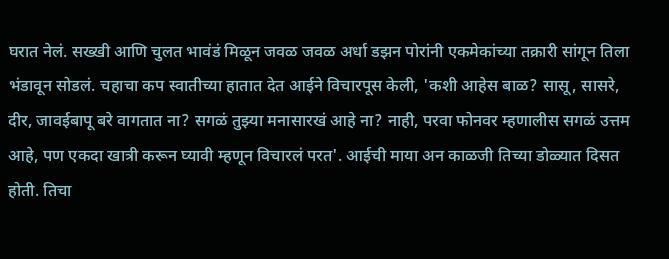घरात नेलं. सख्खी आणि चुलत भावंडं मिळून जवळ जवळ अर्धा डझन पोरांनी एकमेकांच्या तक्रारी सांगून तिला भंडावून सोडलं. चहाचा कप स्वातीच्या हातात देत आईने विचारपूस केली, 'कशी आहेस बाळ? सासू, सासरे, दीर, जावईबापू बरे वागतात ना? सगळं तुझ्या मनासारखं आहे ना? नाही, परवा फोनवर म्हणालीस सगळं उत्तम आहे, पण एकदा खात्री करून घ्यावी म्हणून विचारलं परत'. आईची माया अन काळजी तिच्या डोळ्यात दिसत होती. तिचा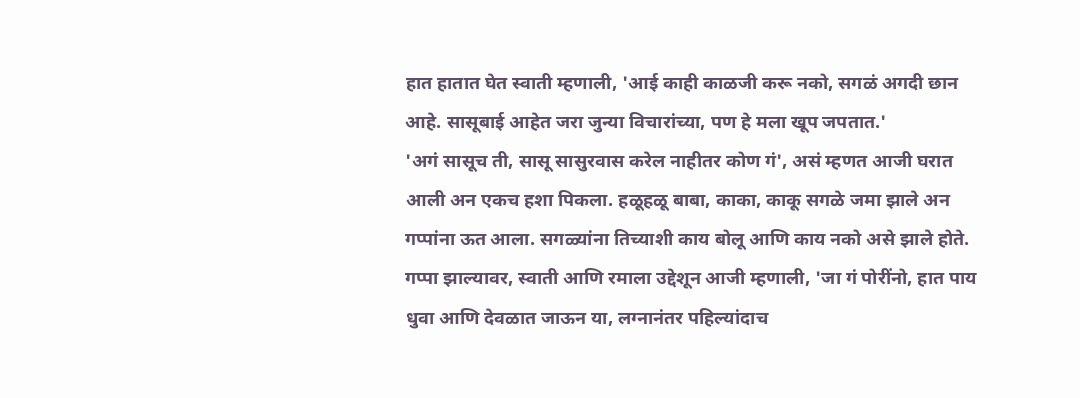हात हातात घेत स्वाती म्हणाली, 'आई काही काळजी करू नको, सगळं अगदी छान आहे. सासूबाई आहेत जरा जुन्या विचारांच्या, पण हे मला खूप जपतात.'
'अगं सासूच ती, सासू सासुरवास करेल नाहीतर कोण गं', असं म्हणत आजी घरात आली अन एकच हशा पिकला. हळूहळू बाबा, काका, काकू सगळे जमा झाले अन गप्पांना ऊत आला. सगळ्यांना तिच्याशी काय बोलू आणि काय नको असे झाले होते. गप्पा झाल्यावर, स्वाती आणि रमाला उद्देशून आजी म्हणाली, 'जा गं पोरींनो, हात पाय धुवा आणि देवळात जाऊन या, लग्नानंतर पहिल्यांदाच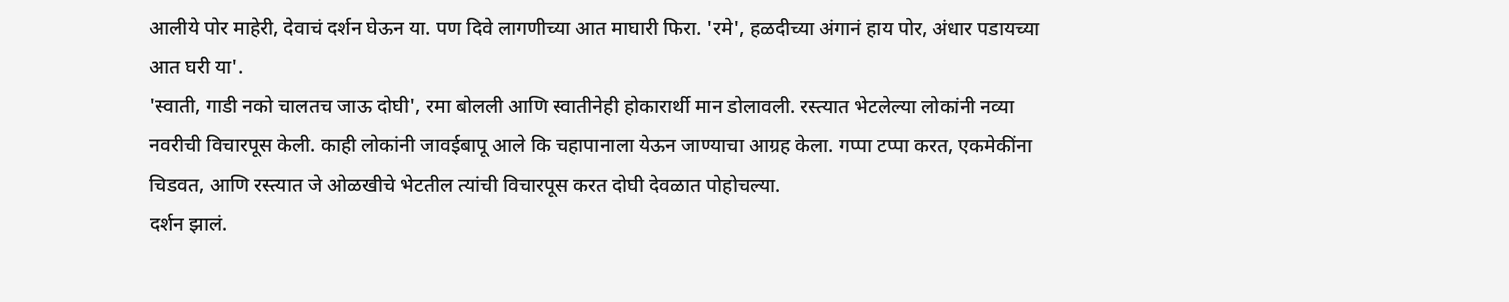आलीये पोर माहेरी, देवाचं दर्शन घेऊन या. पण दिवे लागणीच्या आत माघारी फिरा. 'रमे', हळदीच्या अंगानं हाय पोर, अंधार पडायच्या आत घरी या'.
'स्वाती, गाडी नको चालतच जाऊ दोघी', रमा बोलली आणि स्वातीनेही होकारार्थी मान डोलावली. रस्त्यात भेटलेल्या लोकांनी नव्या नवरीची विचारपूस केली. काही लोकांनी जावईबापू आले कि चहापानाला येऊन जाण्याचा आग्रह केला. गप्पा टप्पा करत, एकमेकींना चिडवत, आणि रस्त्यात जे ओळखीचे भेटतील त्यांची विचारपूस करत दोघी देवळात पोहोचल्या.
दर्शन झालं.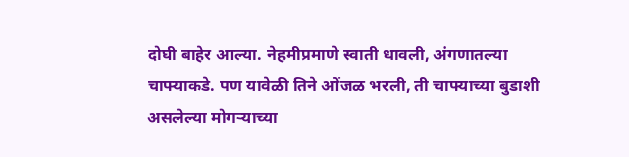दोघी बाहेर आल्या. नेहमीप्रमाणे स्वाती धावली, अंगणातल्या चाफ्याकडे. पण यावेळी तिने ओंजळ भरली, ती चाफ्याच्या बुडाशी असलेल्या मोगऱ्याच्या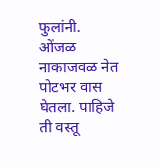फुलांनी. ओंजळ नाकाजवळ नेत पोटभर वास घेतला. पाहिजे ती वस्तू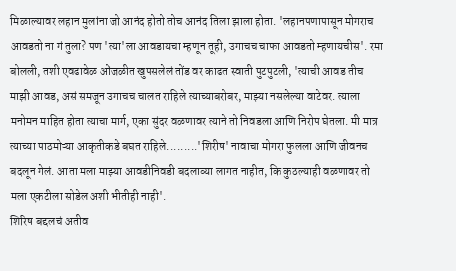मिळाल्यावर लहान मुलांना जो आनंद होतो तोच आनंद तिला झाला होता. 'लहानपणापासून मोगराच आवडतो ना गं तुला? पण 'त्या'ला आवडायचा म्हणून तूही, उगाचच चाफा आवडतो म्हणायचीस'. रमा बोलली, तशी एवढावेळ ओंजळीत खुपसलेलं तोंड वर काढत स्वाती पुटपुटली, 'त्याची आवड तीच माझी आवड, असं समजून उगाचच चालत राहिले त्याच्याबरोबर, माझ्या नसलेल्या वाटेवर. त्याला मनोमन माहित होता त्याचा मार्ग, एका सुंदर वळणावर त्याने तो निवडला आणि निरोप घेतला. मी मात्र त्याच्या पाठमोऱ्या आकृतीकडे बघत राहिले.........'शिरीष' नावाचा मोगरा फुलला आणि जीवनच बदलून गेलं. आता मला माझ्या आवडीनिवडी बदलाव्या लागत नाहीत, कि कुठल्याही वळणावर तो मला एकटीला सोडेल अशी भीतीही नाही'.
शिरिष बद्दलचं अतीव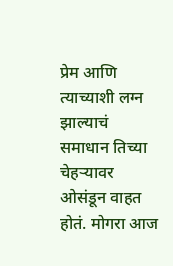प्रेम आणि त्याच्याशी लग्न झाल्याचं समाधान तिच्या चेहऱ्यावर ओसंडून वाहत होतं. मोगरा आज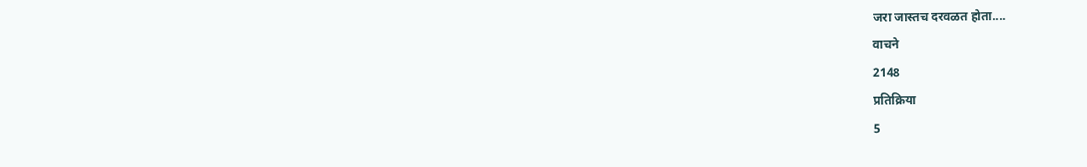जरा जास्तच दरवळत होता....
वाचने
2148
प्रतिक्रिया
5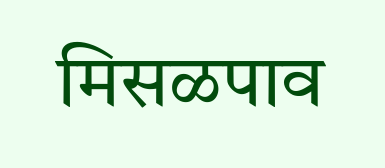मिसळपाव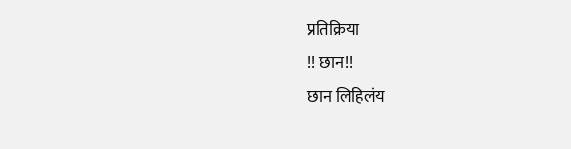प्रतिक्रिया
!! छान!!
छान लिहिलंय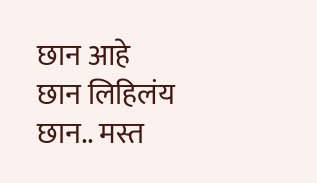छान आहे
छान लिहिलंय
छान.. मस्त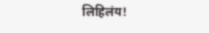लिहिलंय!